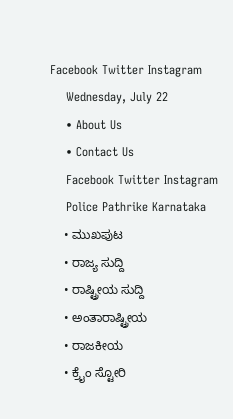Facebook Twitter Instagram
    Wednesday, July 22
    • About Us
    • Contact Us
    Facebook Twitter Instagram
    Police Pathrike Karnataka
    • ಮುಖಪುಟ
    • ರಾಜ್ಯ ಸುದ್ದಿ
    • ರಾಷ್ಟ್ರೀಯ ಸುದ್ದಿ
    • ಅಂತಾರಾಷ್ಟ್ರೀಯ
    • ರಾಜಕೀಯ
    • ಕ್ರೈಂ ಸ್ಟೋರಿ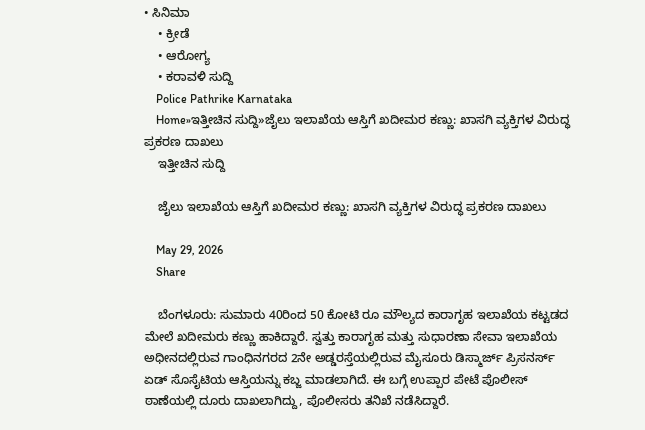• ಸಿನಿಮಾ
    • ಕ್ರೀಡೆ
    • ಆರೋಗ್ಯ
    • ಕರಾವಳಿ ಸುದ್ದಿ
    Police Pathrike Karnataka
    Home»ಇತ್ತೀಚಿನ ಸುದ್ದಿ»ಜೈಲು ಇಲಾಖೆಯ ಆಸ್ತಿಗೆ ಖದೀಮರ ಕಣ್ಣು: ಖಾಸಗಿ ವ್ಯಕ್ತಿಗಳ ವಿರುದ್ಧ ಪ್ರಕರಣ ದಾಖಲು
    ಇತ್ತೀಚಿನ ಸುದ್ದಿ

    ಜೈಲು ಇಲಾಖೆಯ ಆಸ್ತಿಗೆ ಖದೀಮರ ಕಣ್ಣು: ಖಾಸಗಿ ವ್ಯಕ್ತಿಗಳ ವಿರುದ್ಧ ಪ್ರಕರಣ ದಾಖಲು

    May 29, 2026
    Share

    ಬೆಂಗಳೂರು: ಸುಮಾರು 40ರಿಂದ 50 ಕೋಟಿ ರೂ ಮೌಲ್ಯದ ಕಾರಾಗೃಹ ಇಲಾಖೆಯ ಕಟ್ಟಡದ ಮೇಲೆ ಖದೀಮರು ಕಣ್ಣು ಹಾಕಿದ್ದಾರೆ. ಸ್ವತ್ತು ಕಾರಾಗೃಹ ಮತ್ತು ಸುಧಾರಣಾ ಸೇವಾ ಇಲಾಖೆಯ ಅಧೀನದಲ್ಲಿರುವ ಗಾಂಧಿನಗರದ 2ನೇ ಅಡ್ಡರಸ್ತೆಯಲ್ಲಿರುವ ಮೈಸೂರು ಡಿಸ್ಮಾರ್ಜ್ ಪ್ರಿಸನರ್ಸ್ ಏಡ್ ಸೊಸೈಟಿಯ ಆಸ್ತಿಯನ್ನು ಕಬ್ಜ ಮಾಡಲಾಗಿದೆ. ಈ ಬಗ್ಗೆ ಉಪ್ಪಾರ ಪೇಟೆ ಪೊಲೀಸ್ ಠಾಣೆಯಲ್ಲಿ ದೂರು ದಾಖಲಾಗಿದ್ದು, ಪೊಲೀಸರು ತನಿಖೆ ನಡೆಸಿದ್ದಾರೆ.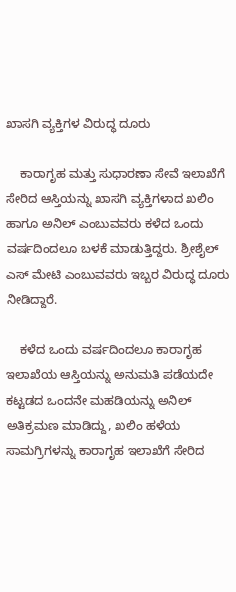ಖಾಸಗಿ ವ್ಯಕ್ತಿಗಳ ವಿರುದ್ಧ ದೂರು

    ಕಾರಾಗೃಹ ಮತ್ತು ಸುಧಾರಣಾ ಸೇವೆ ಇಲಾಖೆಗೆ ಸೇರಿದ ಆಸ್ತಿಯನ್ನು ಖಾಸಗಿ ವ್ಯಕ್ತಿಗಳಾದ ಖಲಿಂ ಹಾಗೂ ಅನಿಲ್ ಎಂಬುವವರು ಕಳೆದ ಒಂದು ವರ್ಷದಿಂದಲೂ ಬಳಕೆ ಮಾಡುತ್ತಿದ್ದರು. ಶ್ರೀಶೈಲ್ ಎಸ್ ಮೇಟಿ ಎಂಬುವವರು ಇಬ್ಬರ ವಿರುದ್ಧ ದೂರು ನೀಡಿದ್ದಾರೆ.

    ಕಳೆದ ಒಂದು ವರ್ಷದಿಂದಲೂ ಕಾರಾಗೃಹ ಇಲಾಖೆಯ ಆಸ್ತಿಯನ್ನು ಅನುಮತಿ ಪಡೆಯದೇ ಕಟ್ಟಡದ ಒಂದನೇ ಮಹಡಿಯನ್ನು ಅನಿಲ್ ಅತಿಕ್ರಮಣ ಮಾಡಿದ್ದು, ಖಲಿಂ ಹಳೆಯ ಸಾಮಗ್ರಿಗಳನ್ನು ಕಾರಾಗೃಹ ಇಲಾಖೆಗೆ ಸೇರಿದ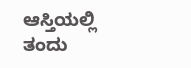ಆಸ್ತಿಯಲ್ಲಿ ತಂದು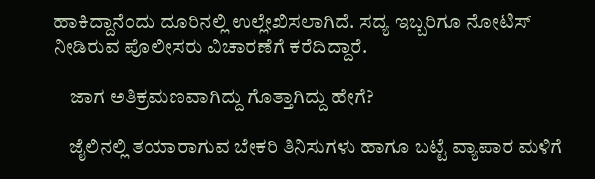ಹಾಕಿದ್ದಾನೆಂದು ದೂರಿನಲ್ಲಿ ಉಲ್ಲೇಖಿಸಲಾಗಿದೆ. ಸದ್ಯ ಇಬ್ಬರಿಗೂ ನೋಟಿಸ್ ನೀಡಿರುವ ಪೊಲೀಸರು ವಿಚಾರಣೆಗೆ ಕರೆದಿದ್ದಾರೆ.

    ಜಾಗ ಅತಿಕ್ರಮಣವಾಗಿದ್ದು ಗೊತ್ತಾಗಿದ್ದು ಹೇಗೆ?

    ಜೈಲಿನಲ್ಲಿ ತಯಾರಾಗುವ ಬೇಕರಿ ತಿನಿಸುಗಳು ಹಾಗೂ ಬಟ್ಟೆ ವ್ಯಾಪಾರ ಮಳಿಗೆ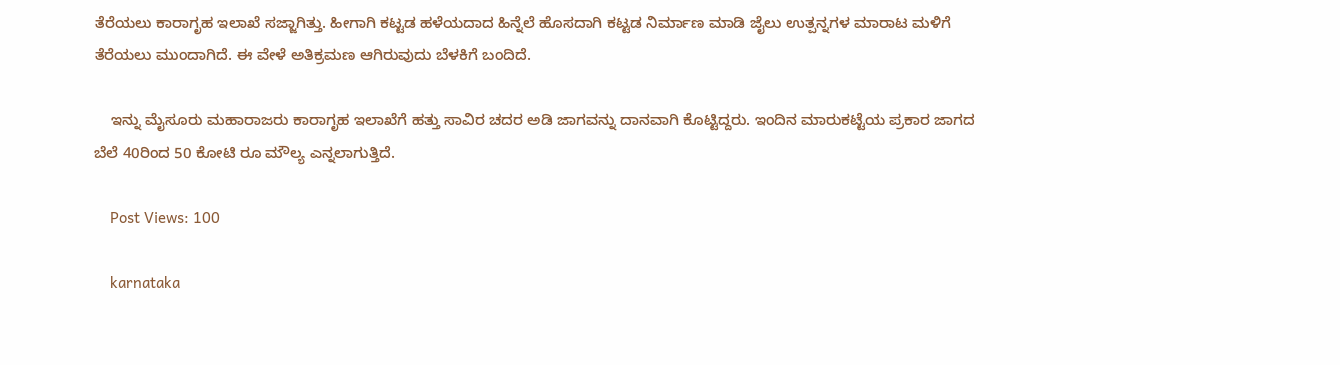ತೆರೆಯಲು ಕಾರಾಗೃಹ ಇಲಾಖೆ ಸಜ್ಜಾಗಿತ್ತು. ಹೀಗಾಗಿ ಕಟ್ಟಡ ಹಳೆಯದಾದ ಹಿನ್ನೆಲೆ ಹೊಸದಾಗಿ ಕಟ್ಟಡ ನಿರ್ಮಾಣ ಮಾಡಿ ಜೈಲು ಉತ್ಪನ್ನಗಳ ಮಾರಾಟ ಮಳಿಗೆ ತೆರೆಯಲು ಮುಂದಾಗಿದೆ. ಈ ವೇಳೆ ಅತಿಕ್ರಮಣ ಆಗಿರುವುದು ಬೆಳಕಿಗೆ ಬಂದಿದೆ.

    ಇನ್ನು ಮೈಸೂರು ಮಹಾರಾಜರು ಕಾರಾಗೃಹ ಇಲಾಖೆಗೆ ಹತ್ತು ಸಾವಿರ ಚದರ ಅಡಿ ಜಾಗವನ್ನು ದಾನವಾಗಿ ಕೊಟ್ಟಿದ್ದರು. ಇಂದಿನ ಮಾರುಕಟ್ಟೆಯ ಪ್ರಕಾರ ಜಾಗದ ಬೆಲೆ 40ರಿಂದ 50 ಕೋಟಿ ರೂ ಮೌಲ್ಯ ಎನ್ನಲಾಗುತ್ತಿದೆ.

    Post Views: 100

    karnataka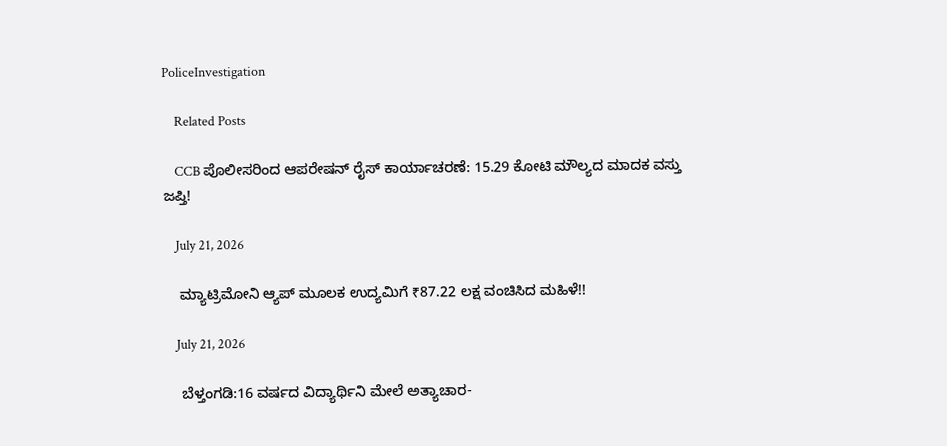PoliceInvestigation

    Related Posts

    CCB ಪೊಲೀಸರಿಂದ ಆಪರೇಷನ್ ರೈಸ್ ಕಾರ್ಯಾಚರಣೆ: 15.29 ಕೋಟಿ ಮೌಲ್ಯದ ಮಾದಕ ವಸ್ತು ಜಪ್ತಿ!

    July 21, 2026

    ಮ್ಯಾಟ್ರಿಮೋನಿ ಆ್ಯಪ್‌ ಮೂಲಕ ಉದ್ಯಮಿಗೆ ₹87.22 ಲಕ್ಷ ವಂಚಿಸಿದ ಮಹಿಳೆ!!

    July 21, 2026

    ಬೆಳ್ತಂಗಡಿ:16 ವರ್ಷದ ವಿದ್ಯಾರ್ಥಿನಿ ಮೇಲೆ ಅತ್ಯಾಚಾರ-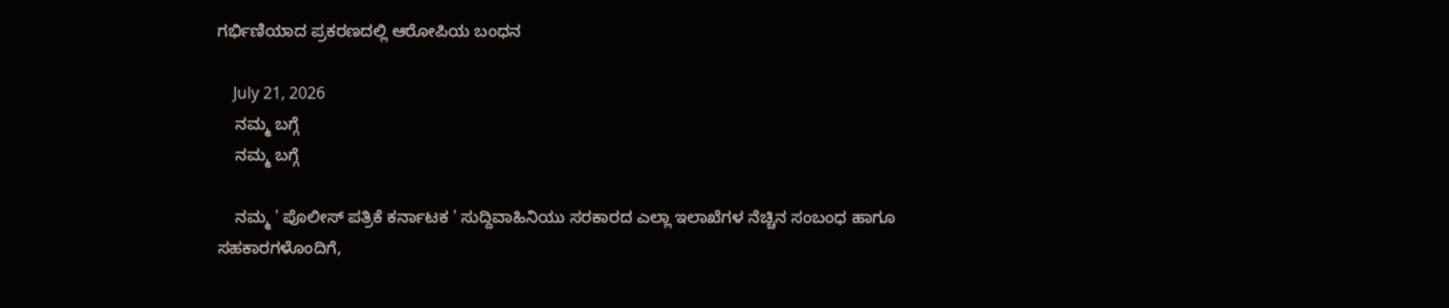ಗರ್ಭಿಣಿಯಾದ ಪ್ರಕರಣದಲ್ಲಿ ಆರೋಪಿಯ ಬಂಧನ

    July 21, 2026
    ನಮ್ಮ ಬಗ್ಗೆ
    ನಮ್ಮ ಬಗ್ಗೆ

    ನಮ್ಮ ' ಪೊಲೀಸ್ ಪತ್ರಿಕೆ ಕರ್ನಾಟಕ ' ಸುದ್ದಿವಾಹಿನಿಯು ಸರಕಾರದ ಎಲ್ಲಾ ಇಲಾಖೆಗಳ ನೆಚ್ಚಿನ ಸಂಬಂಧ ಹಾಗೂ ಸಹಕಾರಗಳೊಂದಿಗೆ,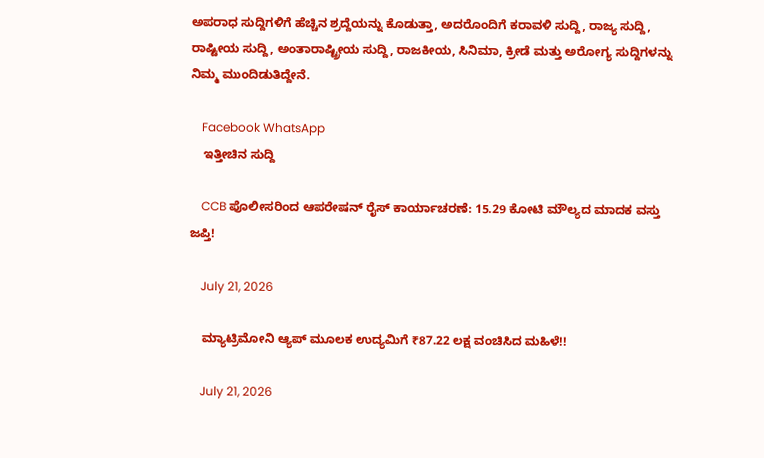ಅಪರಾಧ ಸುದ್ದಿಗಳಿಗೆ ಹೆಚ್ಚಿನ ಶ್ರದ್ದೆಯನ್ನು ಕೊಡುತ್ತಾ, ಅದರೊಂದಿಗೆ ಕರಾವಳಿ ಸುದ್ದಿ, ರಾಜ್ಯ ಸುದ್ದಿ, ರಾಷ್ಟೀಯ ಸುದ್ದಿ, ಅಂತಾರಾಷ್ಟ್ರೀಯ ಸುದ್ದಿ, ರಾಜಕೀಯ, ಸಿನಿಮಾ, ಕ್ರೀಡೆ ಮತ್ತು ಅರೋಗ್ಯ ಸುದ್ದಿಗಳನ್ನು ನಿಮ್ಮ ಮುಂದಿಡುತಿದ್ದೇನೆ.

    Facebook WhatsApp
    ಇತ್ತೀಚಿನ ಸುದ್ದಿ

    CCB ಪೊಲೀಸರಿಂದ ಆಪರೇಷನ್ ರೈಸ್ ಕಾರ್ಯಾಚರಣೆ: 15.29 ಕೋಟಿ ಮೌಲ್ಯದ ಮಾದಕ ವಸ್ತು ಜಪ್ತಿ!

    July 21, 2026

    ಮ್ಯಾಟ್ರಿಮೋನಿ ಆ್ಯಪ್‌ ಮೂಲಕ ಉದ್ಯಮಿಗೆ ₹87.22 ಲಕ್ಷ ವಂಚಿಸಿದ ಮಹಿಳೆ!!

    July 21, 2026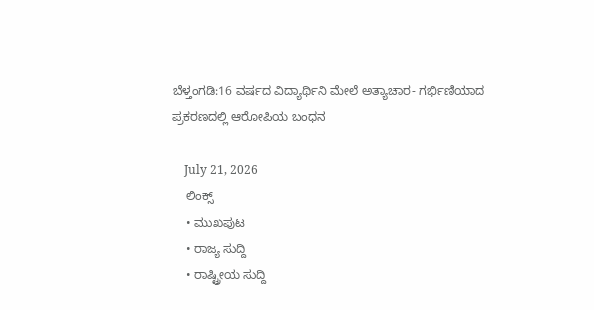ಬೆಳ್ತಂಗಡಿ:16 ವರ್ಷದ ವಿದ್ಯಾರ್ಥಿನಿ ಮೇಲೆ ಅತ್ಯಾಚಾರ- ಗರ್ಭಿಣಿಯಾದ ಪ್ರಕರಣದಲ್ಲಿ ಆರೋಪಿಯ ಬಂಧನ

    July 21, 2026
    ಲಿಂಕ್ಸ್
    • ಮುಖಪುಟ
    • ರಾಜ್ಯ ಸುದ್ದಿ
    • ರಾಷ್ಟ್ರೀಯ ಸುದ್ದಿ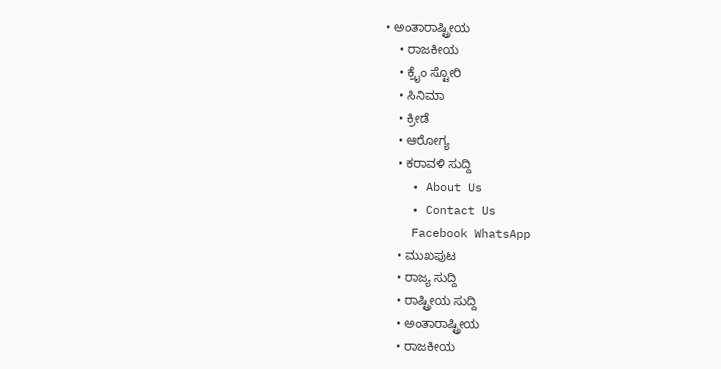• ಅಂತಾರಾಷ್ಟ್ರೀಯ
    • ರಾಜಕೀಯ
    • ಕ್ರೈಂ ಸ್ಟೋರಿ
    • ಸಿನಿಮಾ
    • ಕ್ರೀಡೆ
    • ಆರೋಗ್ಯ
    • ಕರಾವಳಿ ಸುದ್ದಿ
    • About Us
    • Contact Us
    Facebook WhatsApp
    • ಮುಖಪುಟ
    • ರಾಜ್ಯ ಸುದ್ದಿ
    • ರಾಷ್ಟ್ರೀಯ ಸುದ್ದಿ
    • ಅಂತಾರಾಷ್ಟ್ರೀಯ
    • ರಾಜಕೀಯ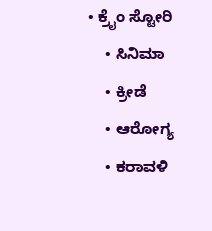• ಕ್ರೈಂ ಸ್ಟೋರಿ
    • ಸಿನಿಮಾ
    • ಕ್ರೀಡೆ
    • ಆರೋಗ್ಯ
    • ಕರಾವಳಿ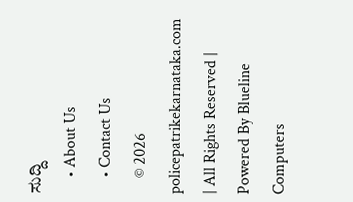ಸುದ್ದಿ
    • About Us
    • Contact Us
    © 2026 policepatrikekarnataka.com | All Rights Reserved | Powered By Blueline Computers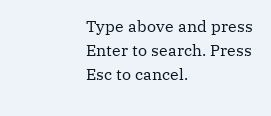Type above and press Enter to search. Press Esc to cancel.